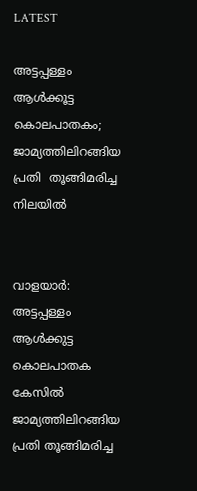LATEST

അട്ടപ്പള്ളം  ആൾക്കൂട്ട  കൊലപാതകം; ജാമ്യത്തിലിറങ്ങിയ  പ്രതി  തൂങ്ങിമരിച്ച  നിലയിൽ


വാളയാർ: അട്ടപ്പള്ളം ആൾക്കുട്ട കൊലപാതക കേസിൽ ജാമ്യത്തിലിറങ്ങിയ പ്രതി തൂങ്ങിമരിച്ച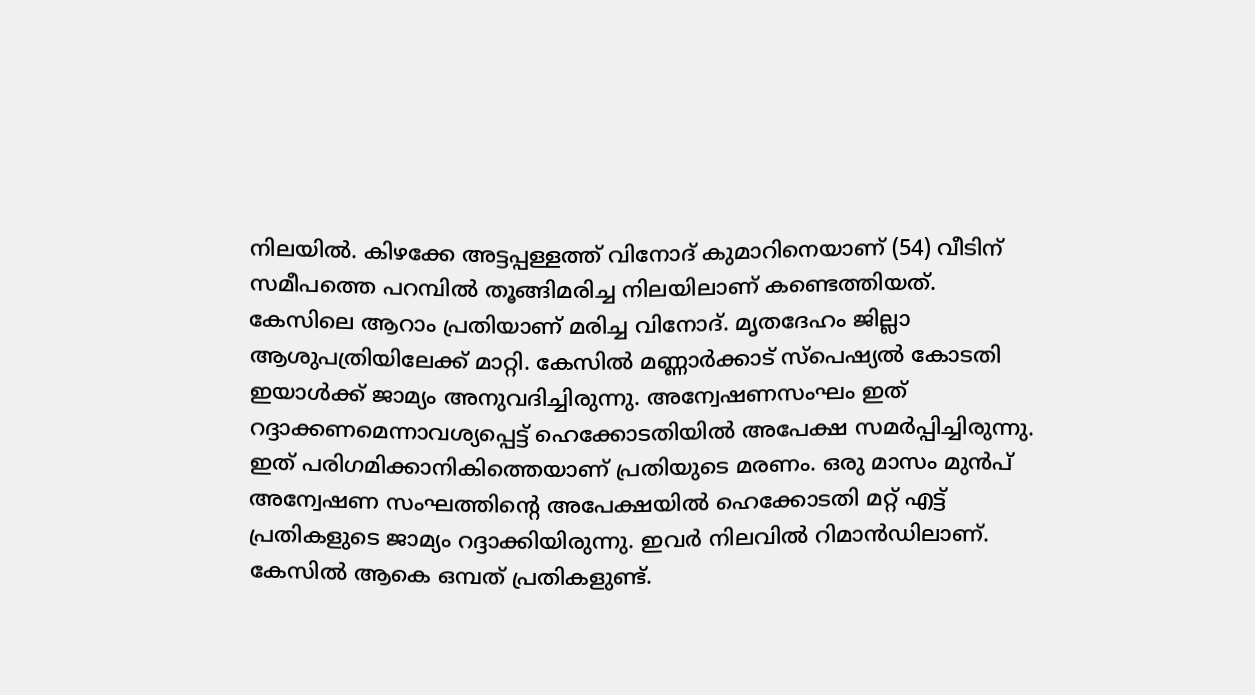നിലയിൽ. കിഴക്കേ അട്ടപ്പള്ളത്ത് വിനോദ് കുമാറിനെയാണ് (54) വീടിന് സമീപത്തെ പറമ്പിൽ തൂങ്ങിമരിച്ച നിലയിലാണ് കണ്ടെത്തിയത്. കേസിലെ ആറാം പ്രതിയാണ് മരിച്ച വിനോദ്. മൃതദേഹം ജില്ലാ ആശുപത്രിയിലേക്ക് മാറ്റി. കേസിൽ മണ്ണാർക്കാട് സ്‌പെഷ്യൽ കോടതി ഇയാൾക്ക് ജാമ്യം അനുവദിച്ചിരുന്നു. അന്വേഷണസംഘം ഇത് റദ്ദാക്കണമെന്നാവശ്യപ്പെട്ട് ഹെക്കോടതിയിൽ അപേക്ഷ സമർപ്പിച്ചിരുന്നു. ഇത് പരിഗമിക്കാനികിത്തെയാണ് പ്രതിയുടെ മരണം. ഒരു മാസം മുൻപ് അന്വേഷണ സംഘത്തിന്റെ അപേക്ഷയിൽ ഹെക്കോടതി മറ്റ് എട്ട് പ്രതികളുടെ ജാമ്യം റദ്ദാക്കിയിരുന്നു. ഇവർ നിലവിൽ റിമാൻഡിലാണ്. കേസിൽ ആകെ ഒമ്പത് പ്രതികളുണ്ട്.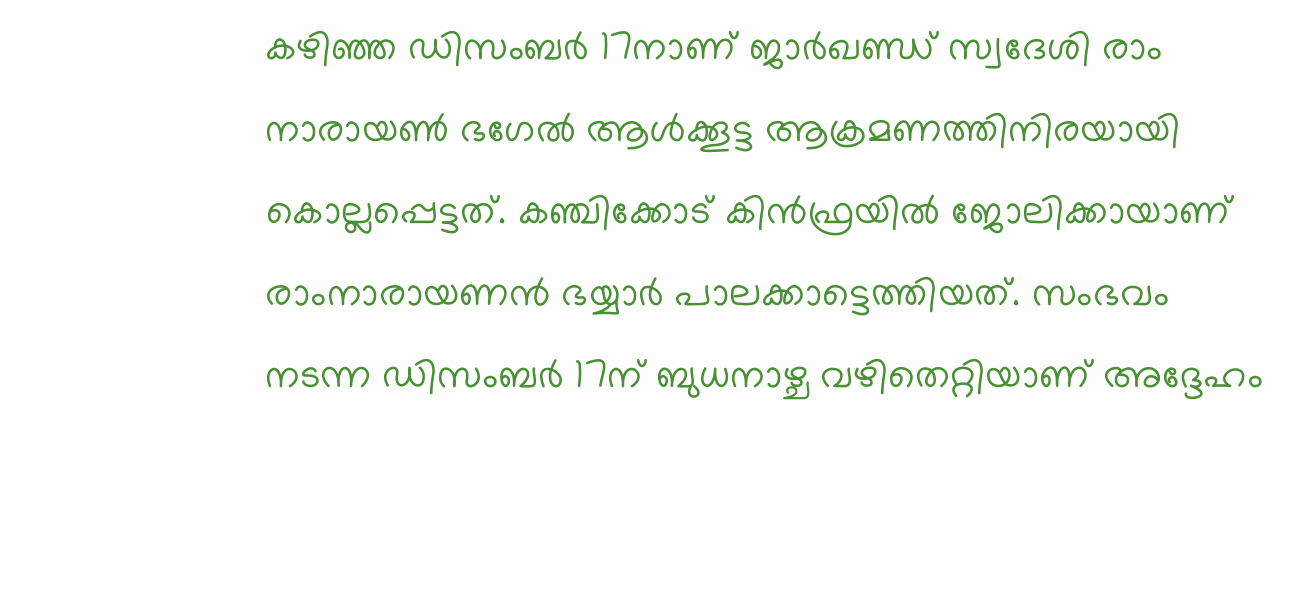കഴിഞ്ഞ ഡിസംബർ 17നാണ് ജാർഖണ്ഡ് സ്വദേശി രാം നാരായൺ ഭഗേൽ ആൾക്കൂട്ട ആക്രമണത്തിനിരയായി കൊല്ലപ്പെട്ടത്. കഞ്ചിക്കോട് കിൻഫ്രയിൽ ജോലിക്കായാണ് രാംനാരായണൻ ഭയ്യാർ പാലക്കാട്ടെത്തിയത്. സംഭവം നടന്ന ഡിസംബർ 17ന് ബുധനാഴ്ച വഴിതെറ്റിയാണ് അദ്ദേഹം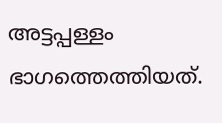അട്ടപ്പള്ളം ഭാഗത്തെത്തിയത്.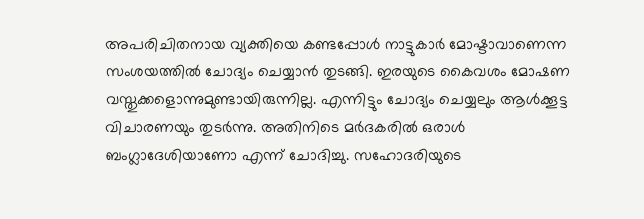അപരിചിതനായ വ്യക്തിയെ കണ്ടപ്പോൾ നാട്ടുകാർ മോഷ്ടാവാണെന്ന സംശയത്തിൽ ചോദ്യം ചെയ്യാൻ തുടങ്ങി. ഇരയുടെ കൈവശം മോഷണ വസ്തുക്കളൊന്നുമുണ്ടായിരുന്നില്ല. എന്നിട്ടും ചോദ്യം ചെയ്യലും ആൾക്കൂട്ട വിചാരണയും തുടർന്നു. അതിനിടെ മർദകരിൽ ഒരാൾ ബംഗ്ലാദേശിയാണോ എന്ന് ചോദിച്ചു. സഹോദരിയുടെ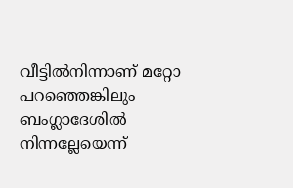വീട്ടിൽനിന്നാണ് മറ്റോ പറഞ്ഞെങ്കിലും ബംഗ്ലാദേശിൽ നിന്നല്ലേയെന്ന്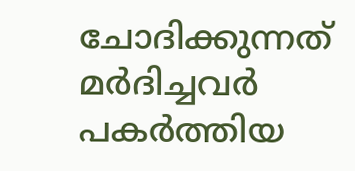ചോദിക്കുന്നത് മർദിച്ചവർ പകർത്തിയ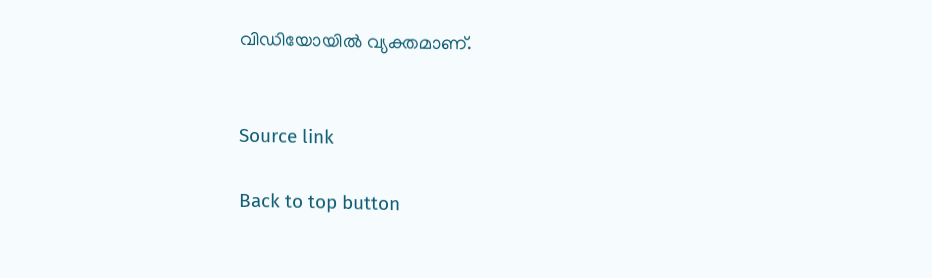വിഡിയോയിൽ വ്യക്തമാണ്.


Source link

Back to top button